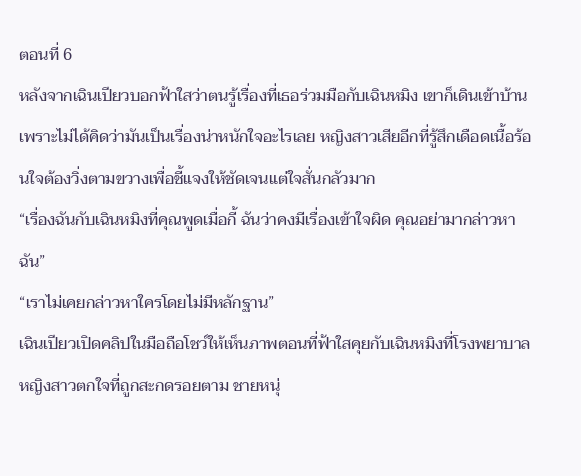ตอนที่ 6
หลังจากเฉินเปียวบอกฟ้าใสว่าตนรู้เรื่องที่เธอร่วมมือกับเฉินหมิง เขาก็เดินเข้าบ้านเพราะไม่ได้คิดว่ามันเป็นเรื่องน่าหนักใจอะไรเลย หญิงสาวเสียอีกที่รู้สึกเดือดเนื้อร้อนใจต้องวิ่งตามขวางเพื่อชี้แจงให้ชัดเจนแต่ใจสั่นกลัวมาก
“เรื่องฉันกับเฉินหมิงที่คุณพูดเมื่อกี้ ฉันว่าคงมีเรื่องเข้าใจผิด คุณอย่ามากล่าวหาฉัน”
“เราไม่เคยกล่าวหาใครโดยไม่มีหลักฐาน”
เฉินเปียวเปิดคลิปในมือถือโชว์ให้เห็นภาพตอนที่ฟ้าใสคุยกับเฉินหมิงที่โรงพยาบาล หญิงสาวตกใจที่ถูกสะกดรอยตาม ชายหนุ่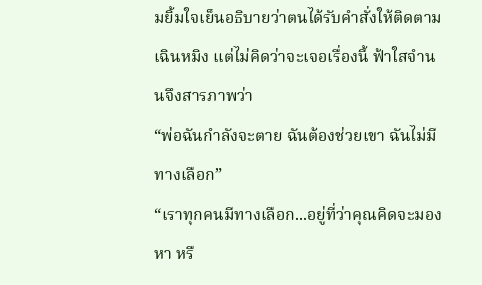มยิ้มใจเย็นอธิบายว่าตนได้รับคำสั่งให้ติดตามเฉินหมิง แต่ไม่คิดว่าจะเจอเรื่องนี้ ฟ้าใสจำนนจึงสารภาพว่า
“พ่อฉันกำลังจะตาย ฉันต้องช่วยเขา ฉันไม่มีทางเลือก”
“เราทุกคนมีทางเลือก...อยู่ที่ว่าคุณคิดจะมองหา หรื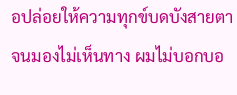อปล่อยให้ความทุกข์บดบังสายตาจนมองไม่เห็นทาง ผมไม่บอกบอ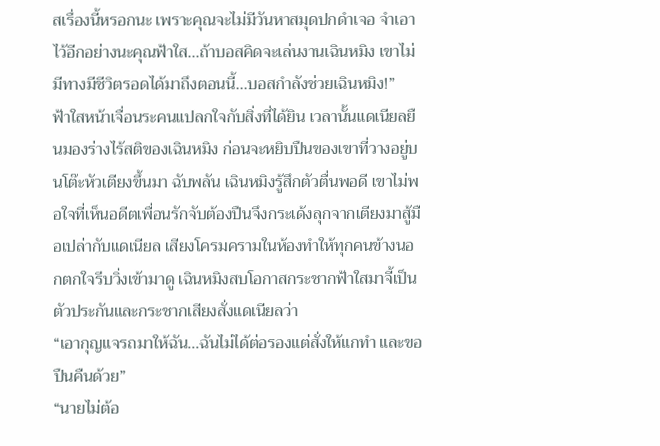สเรื่องนี้หรอกนะ เพราะคุณจะไม่มีวันหาสมุดปกดำเจอ จำเอาไว้อีกอย่างนะคุณฟ้าใส...ถ้าบอสคิดจะเล่นงานเฉินหมิง เขาไม่มีทางมีชีวิตรอดได้มาถึงตอนนี้...บอสกำลังช่วยเฉินหมิง!”
ฟ้าใสหน้าเจื่อนระคนแปลกใจกับสิ่งที่ได้ยิน เวลานั้นแดเนียลยืนมองร่างไร้สติของเฉินหมิง ก่อนจะหยิบปืนของเขาที่วางอยู่บนโต๊ะหัวเตียงขึ้นมา ฉับพลัน เฉินหมิงรู้สึกตัวตื่นพอดี เขาไม่พอใจที่เห็นอดีตเพื่อนรักจับต้องปืนจึงกระเด้งลุกจากเตียงมาสู้มือเปล่ากับแดเนียล เสียงโครมครามในห้องทำให้ทุกคนข้างนอกตกใจรีบวิ่งเข้ามาดู เฉินหมิงสบโอกาสกระชากฟ้าใสมาจี้เป็นตัวประกันและกระชากเสียงสั่งแดเนียลว่า
“เอากุญแจรถมาให้ฉัน...ฉันไม่ได้ต่อรองแต่สั่งให้แกทำ และขอปืนคืนด้วย”
“นายไม่ต้อ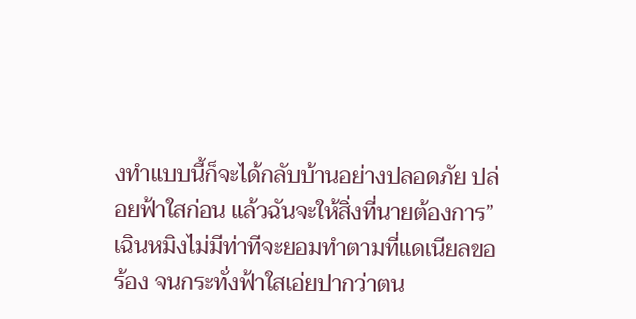งทำแบบนี้ก็จะได้กลับบ้านอย่างปลอดภัย ปล่อยฟ้าใสก่อน แล้วฉันจะให้สิ่งที่นายต้องการ”
เฉินหมิงไม่มีท่าทีจะยอมทำตามที่แดเนียลขอร้อง จนกระทั่งฟ้าใสเอ่ยปากว่าตน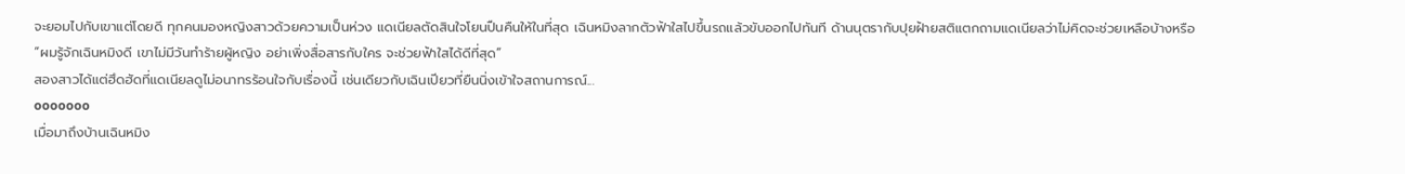จะยอมไปกับเขาแต่โดยดี ทุกคนมองหญิงสาวด้วยความเป็นห่วง แดเนียลตัดสินใจโยนปืนคืนให้ในที่สุด เฉินหมิงลากตัวฟ้าใสไปขึ้นรถแล้วขับออกไปทันที ด้านนุตรากับปุยฝ้ายสติแตกถามแดเนียลว่าไม่คิดจะช่วยเหลือบ้างหรือ
“ผมรู้จักเฉินหมิงดี เขาไม่มีวันทำร้ายผู้หญิง อย่าเพิ่งสื่อสารกับใคร จะช่วยฟ้าใสได้ดีที่สุด”
สองสาวได้แต่ฮึดฮัดที่แดเนียลดูไม่อนาทรร้อนใจกับเรื่องนี้ เช่นเดียวกับเฉินเปียวที่ยืนนิ่งเข้าใจสถานการณ์...
ooooooo
เมื่อมาถึงบ้านเฉินหมิง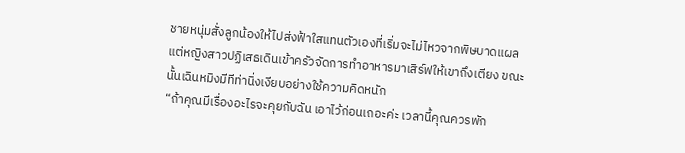ชายหนุ่มสั่งลูกน้องให้ไปส่งฟ้าใสแทนตัวเองที่เริ่มจะไม่ไหวจากพิษบาดแผล แต่หญิงสาวปฏิเสธเดินเข้าครัวจัดการทำอาหารมาเสิร์ฟให้เขาถึงเตียง ขณะนั้นเฉินหมิงมีทีท่านิ่งเงียบอย่างใช้ความคิดหนัก
“ถ้าคุณมีเรื่องอะไรจะคุยกับฉัน เอาไว้ก่อนเถอะค่ะ เวลานี้คุณควรพัก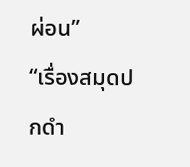ผ่อน”
“เรื่องสมุดปกดำ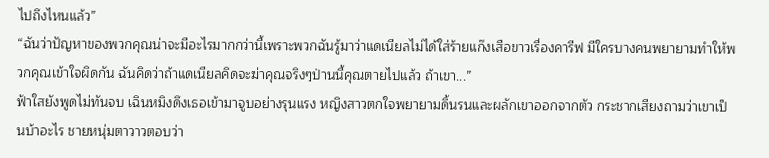ไปถึงไหนแล้ว”
“ฉันว่าปัญหาของพวกคุณน่าจะมีอะไรมากกว่านี้เพราะพวกฉันรู้มาว่าแดเนียลไม่ได้ใส่ร้ายแก๊งเสือขาวเรื่องคารีฟ มีใครบางคนพยายามทำให้พวกคุณเข้าใจผิดกัน ฉันคิดว่าถ้าแดเนียลคิดจะฆ่าคุณจริงๆป่านนี้คุณตายไปแล้ว ถ้าเขา...”
ฟ้าใสยังพูดไม่ทันจบ เฉินหมิงดึงเธอเข้ามาจูบอย่างรุนแรง หญิงสาวตกใจพยายามดิ้นรนและผลักเขาออกจากตัว กระชากเสียงถามว่าเขาเป็นบ้าอะไร ชายหนุ่มตาวาวตอบว่า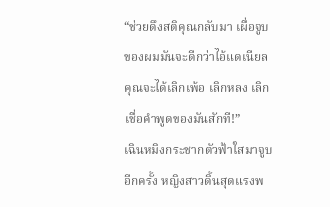“ช่วยดึงสติคุณกลับมา เผื่อจูบของผมมันจะดีกว่าไอ้แดเนียล คุณจะได้เลิกเพ้อ เลิกหลง เลิกเชื่อคำพูดของมันสักที!”
เฉินหมิงกระชากตัวฟ้าใสมาจูบอีกครั้ง หญิงสาวดิ้นสุดแรงพ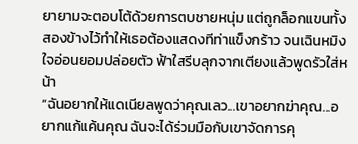ยายามจะตอบโต้ด้วยการตบชายหนุ่ม แต่ถูกล็อกแขนทั้งสองข้างไว้ทำให้เธอต้องแสดงทีท่าแข็งกร้าว จนเฉินหมิงใจอ่อนยอมปล่อยตัว ฟ้าใสรีบลุกจากเตียงแล้วพูดรัวใส่หน้า
“ฉันอยากให้แดเนียลพูดว่าคุณเลว...เขาอยากฆ่าคุณ...อยากแก้แค้นคุณ ฉันจะได้ร่วมมือกับเขาจัดการคุ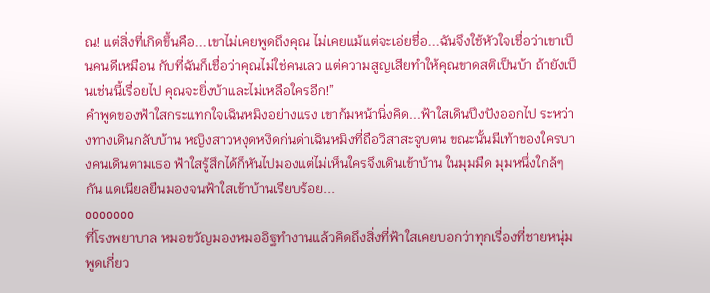ณ! แต่สิ่งที่เกิดขึ้นคือ...เขาไม่เคยพูดถึงคุณ ไม่เคยแม้แต่จะเอ่ยชื่อ...ฉันจึงใช้หัวใจเชื่อว่าเขาเป็นคนดีเหมือน กับที่ฉันก็เชื่อว่าคุณไม่ใช่คนเลว แต่ความสูญเสียทำให้คุณขาดสติเป็นบ้า ถ้ายังเป็นเช่นนี้เรื่อยไป คุณจะยิ่งบ้าและไม่เหลือใครอีก!”
คำพูดของฟ้าใสกระแทกใจเฉินหมิงอย่างแรง เขาก้มหน้านิ่งคิด...ฟ้าใสเดินปึงปังออกไป ระหว่างทางเดินกลับบ้าน หญิงสาวหงุดหงิดก่นด่าเฉินหมิงที่ถือวิสาสะจูบตน ขณะนั้นมีเท้าของใครบางคนเดินตามเธอ ฟ้าใสรู้สึกได้ก็หันไปมองแต่ไม่เห็นใครจึงเดินเข้าบ้าน ในมุมมืด มุมหนึ่งใกล้ๆกัน แดเนียลยืนมองจนฟ้าใสเข้าบ้านเรียบร้อย...
ooooooo
ที่โรงพยาบาล หมอขวัญมองหมออิฐทำงานแล้วคิดถึงสิ่งที่ฟ้าใสเคยบอกว่าทุกเรื่องที่ชายหนุ่มพูดเกี่ยว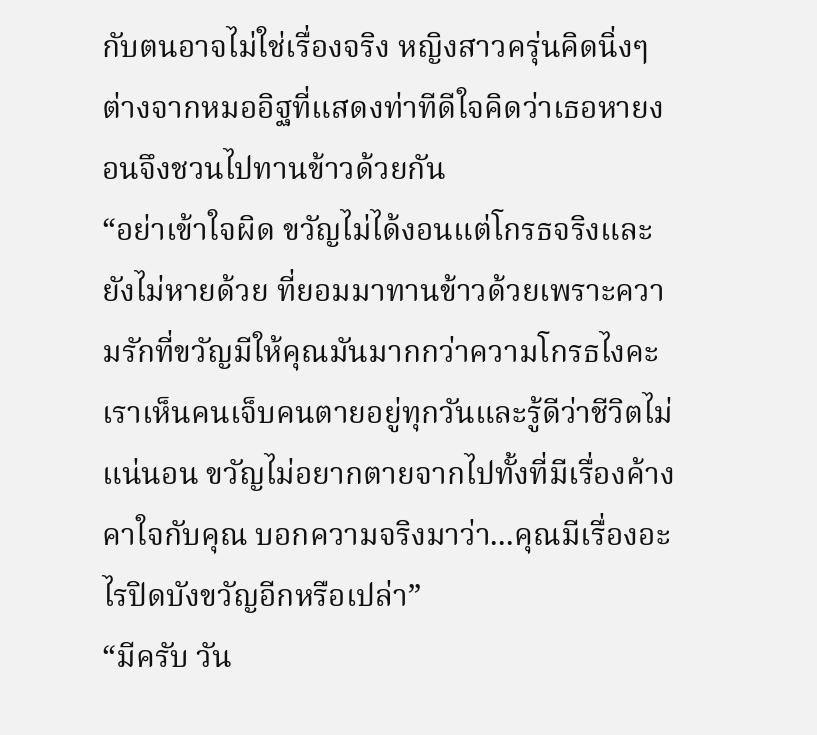กับตนอาจไม่ใช่เรื่องจริง หญิงสาวครุ่นคิดนิ่งๆ ต่างจากหมออิฐที่แสดงท่าทีดีใจคิดว่าเธอหายงอนจึงชวนไปทานข้าวด้วยกัน
“อย่าเข้าใจผิด ขวัญไม่ได้งอนแต่โกรธจริงและยังไม่หายด้วย ที่ยอมมาทานข้าวด้วยเพราะความรักที่ขวัญมีให้คุณมันมากกว่าความโกรธไงคะ เราเห็นคนเจ็บคนตายอยู่ทุกวันและรู้ดีว่าชีวิตไม่แน่นอน ขวัญไม่อยากตายจากไปทั้งที่มีเรื่องค้างคาใจกับคุณ บอกความจริงมาว่า...คุณมีเรื่องอะไรปิดบังขวัญอีกหรือเปล่า”
“มีครับ วัน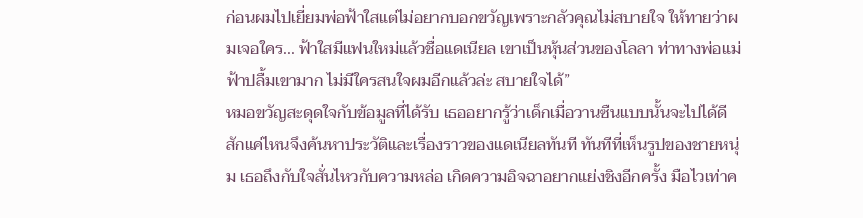ก่อนผมไปเยี่ยมพ่อฟ้าใสแต่ไม่อยากบอกขวัญเพราะกลัวคุณไม่สบายใจ ให้ทายว่าผมเจอใคร... ฟ้าใสมีแฟนใหม่แล้วชื่อแดเนียล เขาเป็นหุ้นส่วนของโลลา ท่าทางพ่อแม่ฟ้าปลื้มเขามาก ไม่มีใครสนใจผมอีกแล้วล่ะ สบายใจได้”
หมอขวัญสะดุดใจกับข้อมูลที่ได้รับ เธออยากรู้ว่าเด็กเมื่อวานซืนแบบนั้นจะไปได้ดีสักแค่ไหนจึงค้นหาประวัติและเรื่องราวของแดเนียลทันที ทันทีที่เห็นรูปของชายหนุ่ม เธอถึงกับใจสั่นไหวกับความหล่อ เกิดความอิจฉาอยากแย่งชิงอีกครั้ง มือไวเท่าค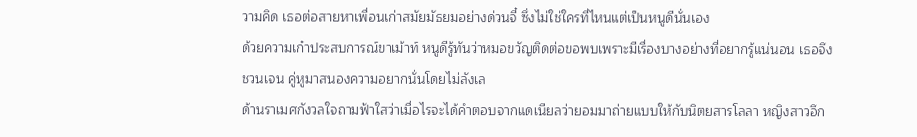วามคิด เธอต่อสายหาเพื่อนเก่าสมัยมัธยมอย่างด่วนจี๋ ซึ่งไม่ใช่ใครที่ไหนแต่เป็นหนูดีนั่นเอง
ด้วยความเก๋าประสบการณ์ขาเม้าท์ หนูดีรู้ทันว่าหมอขวัญติดต่อขอพบเพราะมีเรื่องบางอย่างที่อยากรู้แน่นอน เธอจึงชวนเจน คู่หูมาสนองความอยากนั่นโดยไม่ลังเล
ด้านราเมศกังวลใจถามฟ้าใสว่าเมื่อไรจะได้คำตอบจากแดเนียลว่ายอมมาถ่ายแบบให้กับนิตยสารโลลา หญิงสาวอึก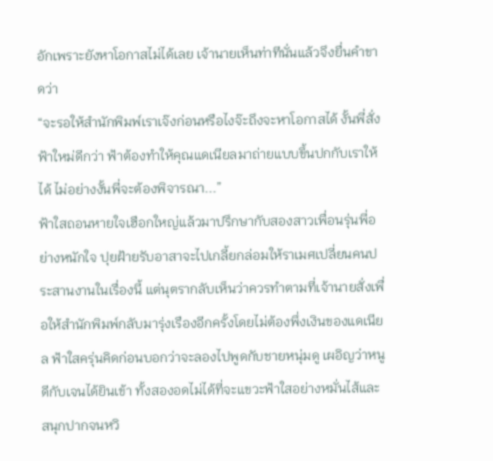อักเพราะยังหาโอกาสไม่ได้เลย เจ้านายเห็นท่าทีนั่นแล้วจึงยื่นคำขาดว่า
“จะรอให้สำนักพิมพ์เราเจ๊งก่อนหรือไงจ๊ะถึงจะหาโอกาสได้ งั้นพี่สั่งฟ้าใหม่ดีกว่า ฟ้าต้องทำให้คุณแดเนียลมาถ่ายแบบขึ้นปกกับเราให้ได้ ไม่อย่างงั้นพี่จะต้องพิจารณา...”
ฟ้าใสถอนหายใจเฮือกใหญ่แล้วมาปรึกษากับสองสาวเพื่อนรุ่นพี่อย่างหนักใจ ปุยฝ้ายรับอาสาจะไปเกลี้ยกล่อมให้ราเมศเปลี่ยนคนประสานงานในเรื่องนี้ แต่นุตรากลับเห็นว่าควรทำตามที่เจ้านายสั่งเพื่อให้สำนักพิมพ์กลับมารุ่งเรืองอีกครั้งโดยไม่ต้องพึ่งเงินของแดเนียล ฟ้าใสครุ่นคิดก่อนบอกว่าจะลองไปพูดกับชายหนุ่มดู เผอิญว่าหนูดีกับเจนได้ยินเข้า ทั้งสองอดไม่ได้ที่จะแขวะฟ้าใสอย่างหมั่นไส้และสนุกปากจนหวิ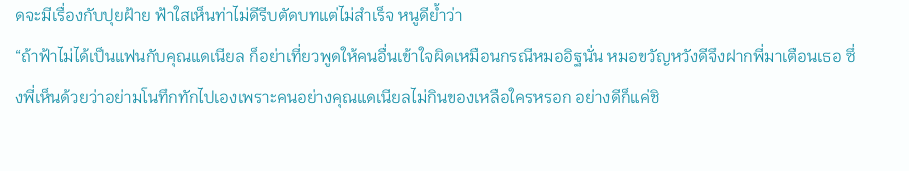ดจะมีเรื่องกับปุยฝ้าย ฟ้าใสเห็นท่าไม่ดีรีบตัดบทแต่ไม่สำเร็จ หนูดีย้ำว่า
“ถ้าฟ้าไม่ได้เป็นแฟนกับคุณแดเนียล ก็อย่าเที่ยวพูดให้คนอื่นเข้าใจผิดเหมือนกรณีหมออิฐนั่น หมอขวัญหวังดีจึงฝากพี่มาเตือนเธอ ซึ่งพี่เห็นด้วยว่าอย่ามโนทึกทักไปเองเพราะคนอย่างคุณแดเนียลไม่กินของเหลือใครหรอก อย่างดีก็แค่ชิ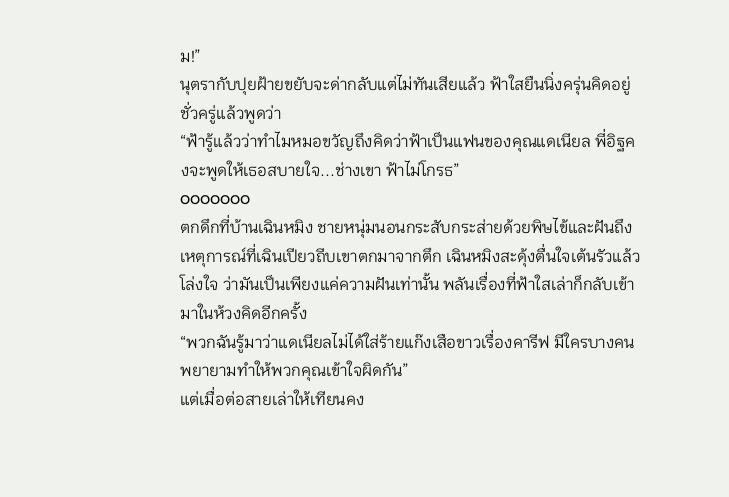ม!”
นุตรากับปุยฝ้ายขยับจะด่ากลับแต่ไม่ทันเสียแล้ว ฟ้าใสยืนนิ่งครุ่นคิดอยู่ชั่วครู่แล้วพูดว่า
“ฟ้ารู้แล้วว่าทำไมหมอขวัญถึงคิดว่าฟ้าเป็นแฟนของคุณแดเนียล พี่อิฐคงจะพูดให้เธอสบายใจ...ช่างเขา ฟ้าไม่โกรธ”
ooooooo
ตกดึกที่บ้านเฉินหมิง ชายหนุ่มนอนกระสับกระส่ายด้วยพิษไข้และฝันถึงเหตุการณ์ที่เฉินเปียวถีบเขาตกมาจากตึก เฉินหมิงสะดุ้งตื่นใจเต้นรัวแล้วโล่งใจ ว่ามันเป็นเพียงแค่ความฝันเท่านั้น พลันเรื่องที่ฟ้าใสเล่าก็กลับเข้ามาในห้วงคิดอีกครั้ง
“พวกฉันรู้มาว่าแดเนียลไม่ได้ใส่ร้ายแก๊งเสือขาวเรื่องคารีฟ มีใครบางคนพยายามทำให้พวกคุณเข้าใจผิดกัน”
แต่เมื่อต่อสายเล่าให้เทียนคง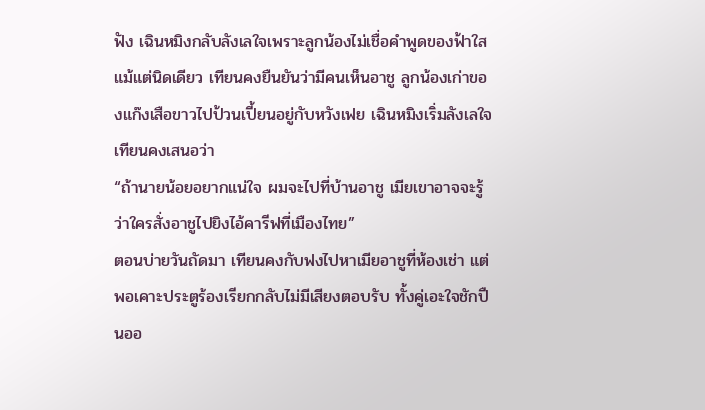ฟัง เฉินหมิงกลับลังเลใจเพราะลูกน้องไม่เชื่อคำพูดของฟ้าใสแม้แต่นิดเดียว เทียนคงยืนยันว่ามีคนเห็นอาชู ลูกน้องเก่าของแก๊งเสือขาวไปป้วนเปี้ยนอยู่กับหวังเฟย เฉินหมิงเริ่มลังเลใจ เทียนคงเสนอว่า
“ถ้านายน้อยอยากแน่ใจ ผมจะไปที่บ้านอาชู เมียเขาอาจจะรู้ว่าใครสั่งอาชูไปยิงไอ้คารีฟที่เมืองไทย”
ตอนบ่ายวันถัดมา เทียนคงกับฟงไปหาเมียอาชูที่ห้องเช่า แต่พอเคาะประตูร้องเรียกกลับไม่มีเสียงตอบรับ ทั้งคู่เอะใจชักปืนออ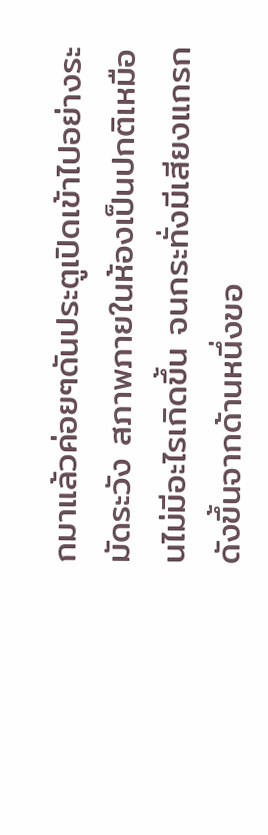กมาแล้วค่อยๆดันประตูเปิดเข้าไปอย่างระมัดระวัง สภาพภายในห้องเป็นปกติเหมือนไม่มีอะไรเกิดขึ้น จนกระทั่งมีเสียงแกรกดังขึ้นจากด้านหนึ่งขอ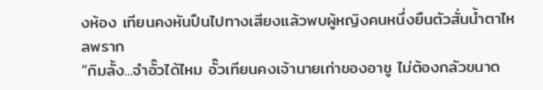งห้อง เทียนคงหันปืนไปทางเสียงแล้วพบผู้หญิงคนหนึ่งยืนตัวสั่นน้ำตาไหลพราก
“กิมลั้ง...จำอั๊วได้ไหม อั๊วเทียนคงเจ้านายเก่าของอาชู ไม่ต้องกลัวขนาด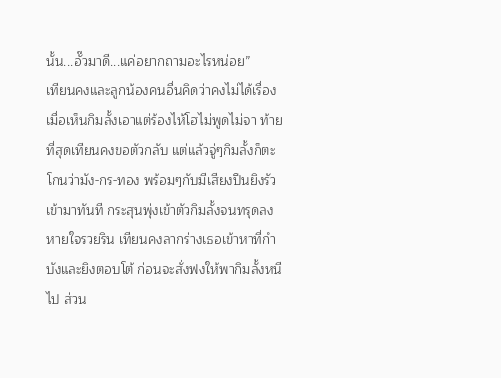นั้น...อั๊วมาดี...แค่อยากถามอะไรหน่อย”
เทียนคงและลูกน้องคนอื่นคิดว่าคงไม่ได้เรื่องเมื่อเห็นกิมลั้งเอาแต่ร้องไห้โฮไม่พูดไม่จา ท้ายที่สุดเทียนคงขอตัวกลับ แต่แล้วจู่ๆกิมลั้งก็ตะโกนว่ามัง-กร-ทอง พร้อมๆกับมีเสียงปืนยิงรัวเข้ามาทันที กระสุนพุ่งเข้าตัวกิมลั้งจนทรุดลงหายใจรวยริน เทียนคงลากร่างเธอเข้าหาที่กำบังและยิงตอบโต้ ก่อนจะสั่งฟงให้พากิมลั้งหนีไป ส่วน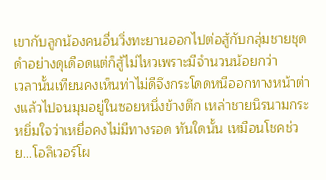เขากับลูกน้องคนอื่นวิ่งทะยานออกไปต่อสู้กับกลุ่มชายชุดดำอย่างดุเดือดแต่ก็สู้ไม่ไหวเพราะมีจำนวนน้อยกว่า
เวลานั้นเทียนคงเห็นท่าไม่ดีจึงกระโดดหนีออกทางหน้าต่างแล้วไปจนมุมอยู่ในซอยหนึ่งข้างตึก เหล่าชายนิรนามกระหยิ่มใจว่าเหยื่อคงไม่มีทางรอด ทันใดนั้น เหมือนโชคช่วย...โอลิเวอร์โผ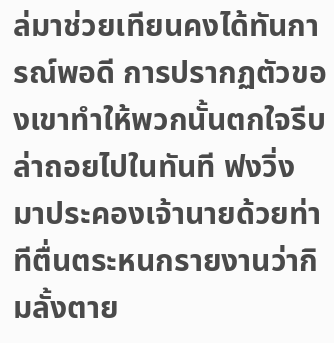ล่มาช่วยเทียนคงได้ทันการณ์พอดี การปรากฏตัวของเขาทำให้พวกนั้นตกใจรีบล่าถอยไปในทันที ฟงวิ่งมาประคองเจ้านายด้วยท่าทีตื่นตระหนกรายงานว่ากิมลั้งตาย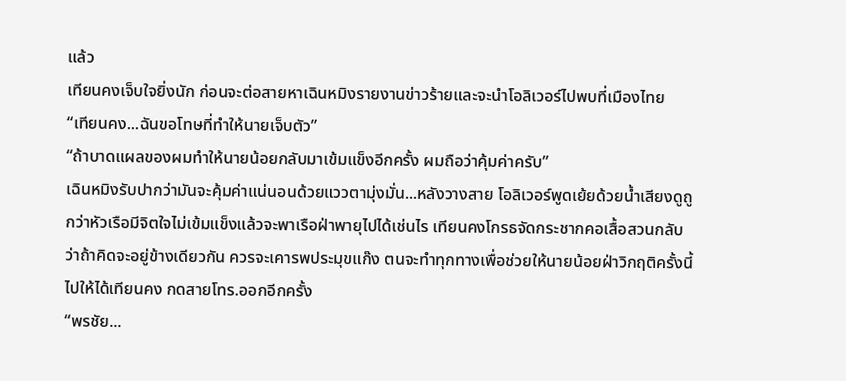แล้ว
เทียนคงเจ็บใจยิ่งนัก ก่อนจะต่อสายหาเฉินหมิงรายงานข่าวร้ายและจะนำโอลิเวอร์ไปพบที่เมืองไทย
“เทียนคง...ฉันขอโทษที่ทำให้นายเจ็บตัว”
“ถ้าบาดแผลของผมทำให้นายน้อยกลับมาเข้มแข็งอีกครั้ง ผมถือว่าคุ้มค่าครับ”
เฉินหมิงรับปากว่ามันจะคุ้มค่าแน่นอนด้วยแววตามุ่งมั่น...หลังวางสาย โอลิเวอร์พูดเย้ยด้วยน้ำเสียงดูถูกว่าหัวเรือมีจิตใจไม่เข้มแข็งแล้วจะพาเรือฝ่าพายุไปได้เช่นไร เทียนคงโกรธจัดกระชากคอเสื้อสวนกลับว่าถ้าคิดจะอยู่ข้างเดียวกัน ควรจะเคารพประมุขแก๊ง ตนจะทำทุกทางเพื่อช่วยให้นายน้อยฝ่าวิกฤติครั้งนี้ไปให้ได้เทียนคง กดสายโทร.ออกอีกครั้ง
“พรชัย...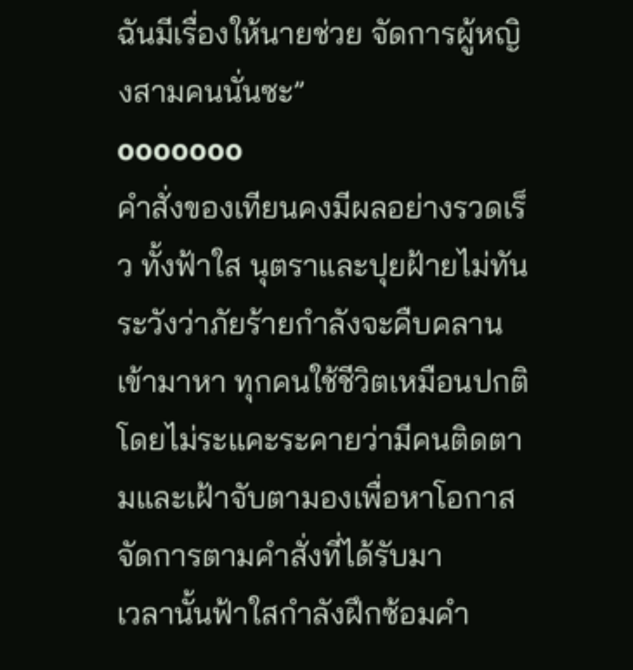ฉันมีเรื่องให้นายช่วย จัดการผู้หญิงสามคนนั่นซะ”
ooooooo
คำสั่งของเทียนคงมีผลอย่างรวดเร็ว ทั้งฟ้าใส นุตราและปุยฝ้ายไม่ทันระวังว่าภัยร้ายกำลังจะคืบคลานเข้ามาหา ทุกคนใช้ชีวิตเหมือนปกติโดยไม่ระแคะระคายว่ามีคนติดตามและเฝ้าจับตามองเพื่อหาโอกาสจัดการตามคำสั่งที่ได้รับมา
เวลานั้นฟ้าใสกำลังฝึกซ้อมคำ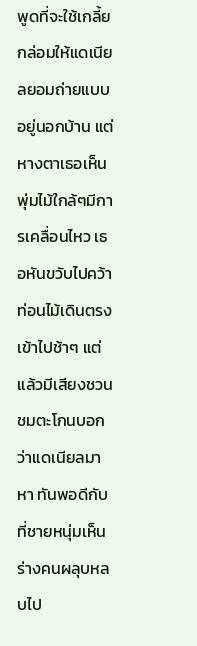พูดที่จะใช้เกลี้ยกล่อมให้แดเนียลยอมถ่ายแบบอยู่นอกบ้าน แต่หางตาเธอเห็นพุ่มไม้ใกล้ๆมีการเคลื่อนไหว เธอหันขวับไปคว้าท่อนไม้เดินตรงเข้าไปช้าๆ แต่แล้วมีเสียงชวนชมตะโกนบอกว่าแดเนียลมาหา ทันพอดีกับที่ชายหนุ่มเห็นร่างคนผลุบหลบไป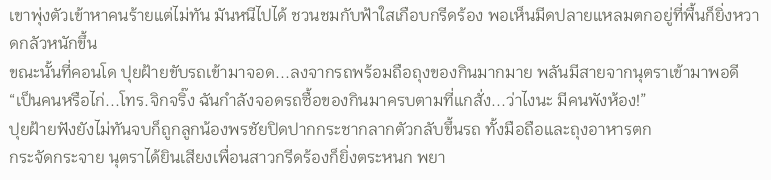เขาพุ่งตัวเข้าหาคนร้ายแต่ไม่ทัน มันหนีไปได้ ชวนชมกับฟ้าใสเกือบกรีดร้อง พอเห็นมีดปลายแหลมตกอยู่ที่พื้นก็ยิ่งหวาดกลัวหนักขึ้น
ขณะนั้นที่คอนโด ปุยฝ้ายขับรถเข้ามาจอด...ลงจากรถพร้อมถือถุงของกินมากมาย พลันมีสายจากนุตราเข้ามาพอดี
“เป็นคนหรือไก่...โทร.จิกจริ๊ง ฉันกำลังจอดรถซื้อของกินมาครบตามที่แกสั่ง...ว่าไงนะ มีคนพังห้อง!”
ปุยฝ้ายฟังยังไม่ทันจบก็ถูกลูกน้องพรชัยปิดปากกระชากลากตัวกลับขึ้นรถ ทั้งมือถือและถุงอาหารตก
กระจัดกระจาย นุตราได้ยินเสียงเพื่อนสาวกรีดร้องก็ยิ่งตระหนก พยา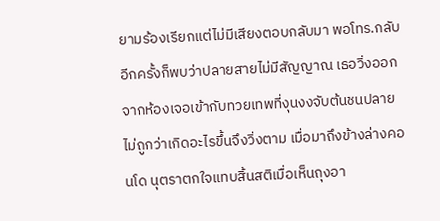ยามร้องเรียกแต่ไม่มีเสียงตอบกลับมา พอโทร.กลับอีกครั้งก็พบว่าปลายสายไม่มีสัญญาณ เธอวิ่งออกจากห้องเจอเข้ากับทวยเทพที่งุนงงจับต้นชนปลายไม่ถูกว่าเกิดอะไรขึ้นจึงวิ่งตาม เมื่อมาถึงข้างล่างคอนโด นุตราตกใจแทบสิ้นสติเมื่อเห็นถุงอา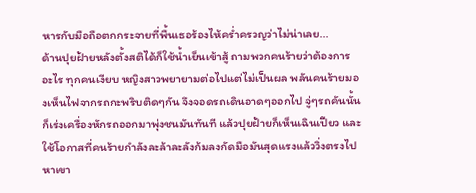หารกับมือถือตกกระจายที่พื้นเธอร้องไห้คร่ำครวญว่าไม่น่าเลย...
ด้านปุยฝ้ายหลังตั้งสติได้ก็ใช้น้ำเย็นเข้าสู้ ถามพวกคนร้ายว่าต้องการอะไร ทุกคนเงียบ หญิงสาวพยายามต่อไปแต่ไม่เป็นผล พลันคนร้ายมองเห็นไฟจากรถกะพริบติดๆกัน จึงจอดรถเดินอาดๆออกไป จู่ๆรถคันนั้นก็เร่งเครื่องหักรถออกมาพุ่งชนมันทันที แล้วปุยฝ้ายก็เห็นเฉินเปียว และใช้โอกาสที่คนร้ายกำลังละล้าละลังก้มลงกัดมือมันสุดแรงแล้ววิ่งตรงไปหาเขา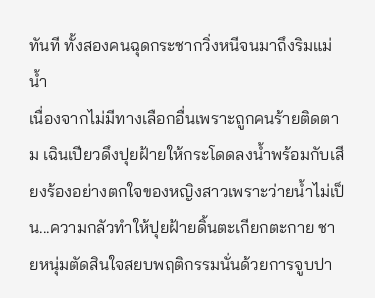ทันที ทั้งสองคนฉุดกระชากวิ่งหนีจนมาถึงริมแม่น้ำ
เนื่องจากไม่มีทางเลือกอื่นเพราะถูกคนร้ายติดตาม เฉินเปียวดึงปุยฝ้ายให้กระโดดลงน้ำพร้อมกับเสียงร้องอย่างตกใจของหญิงสาวเพราะว่ายน้ำไม่เป็น...ความกลัวทำให้ปุยฝ้ายดิ้นตะเกียกตะกาย ชายหนุ่มตัดสินใจสยบพฤติกรรมนั่นด้วยการจูบปา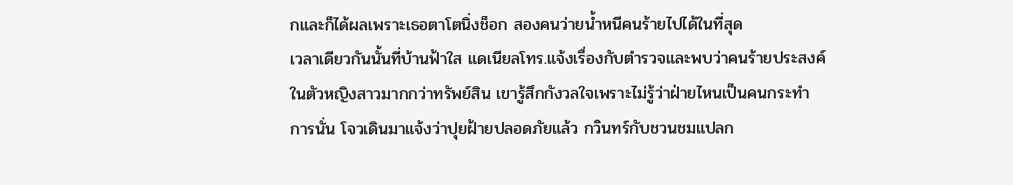กและก็ได้ผลเพราะเธอตาโตนิ่งช็อก สองคนว่ายน้ำหนีคนร้ายไปได้ในที่สุด
เวลาเดียวกันนั้นที่บ้านฟ้าใส แดเนียลโทร.แจ้งเรื่องกับตำรวจและพบว่าคนร้ายประสงค์ในตัวหญิงสาวมากกว่าทรัพย์สิน เขารู้สึกกังวลใจเพราะไม่รู้ว่าฝ่ายไหนเป็นคนกระทำการนั่น โจวเดินมาแจ้งว่าปุยฝ้ายปลอดภัยแล้ว กวินทร์กับชวนชมแปลก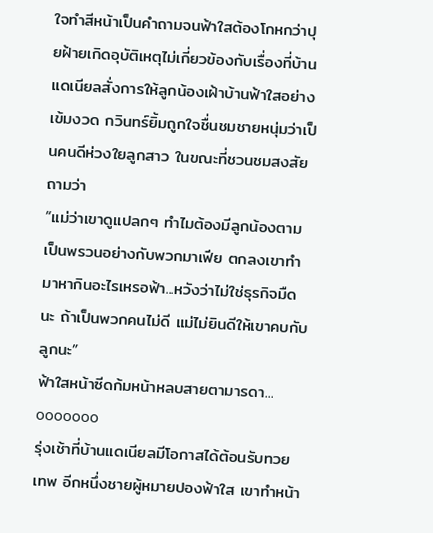ใจทำสีหน้าเป็นคำถามจนฟ้าใสต้องโกหกว่าปุยฝ้ายเกิดอุบัติเหตุไม่เกี่ยวข้องกับเรื่องที่บ้าน แดเนียลสั่งการให้ลูกน้องเฝ้าบ้านฟ้าใสอย่างเข้มงวด กวินทร์ยิ้มถูกใจชื่นชมชายหนุ่มว่าเป็นคนดีห่วงใยลูกสาว ในขณะที่ชวนชมสงสัยถามว่า
“แม่ว่าเขาดูแปลกๆ ทำไมต้องมีลูกน้องตามเป็นพรวนอย่างกับพวกมาเฟีย ตกลงเขาทำมาหากินอะไรเหรอฟ้า...หวังว่าไม่ใช่ธุรกิจมืดนะ ถ้าเป็นพวกคนไม่ดี แม่ไม่ยินดีให้เขาคบกับลูกนะ”
ฟ้าใสหน้าซีดก้มหน้าหลบสายตามารดา...
ooooooo
รุ่งเช้าที่บ้านแดเนียลมีโอกาสได้ต้อนรับทวยเทพ อีกหนึ่งชายผู้หมายปองฟ้าใส เขาทำหน้า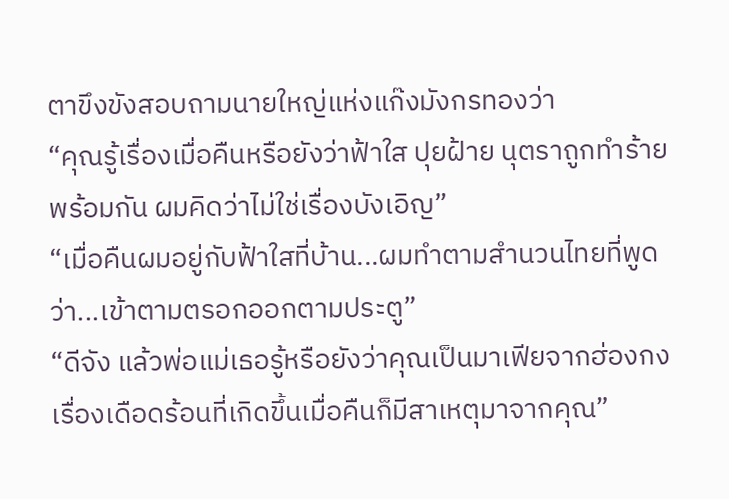ตาขึงขังสอบถามนายใหญ่แห่งแก๊งมังกรทองว่า
“คุณรู้เรื่องเมื่อคืนหรือยังว่าฟ้าใส ปุยฝ้าย นุตราถูกทำร้ายพร้อมกัน ผมคิดว่าไม่ใช่เรื่องบังเอิญ”
“เมื่อคืนผมอยู่กับฟ้าใสที่บ้าน...ผมทำตามสำนวนไทยที่พูดว่า...เข้าตามตรอกออกตามประตู”
“ดีจัง แล้วพ่อแม่เธอรู้หรือยังว่าคุณเป็นมาเฟียจากฮ่องกง เรื่องเดือดร้อนที่เกิดขึ้นเมื่อคืนก็มีสาเหตุมาจากคุณ”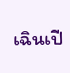เฉินเปี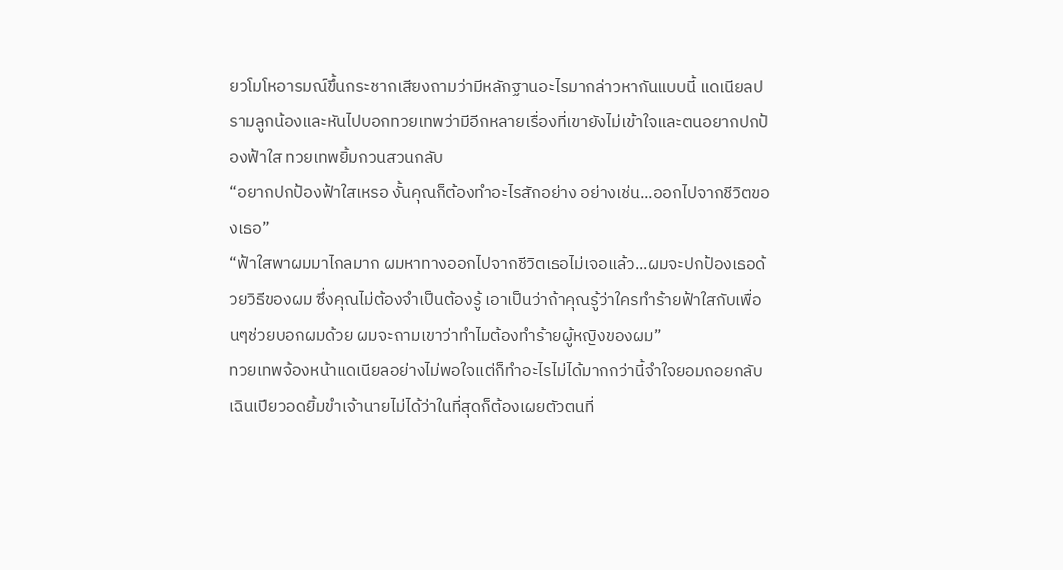ยวโมโหอารมณ์ขึ้นกระชากเสียงถามว่ามีหลักฐานอะไรมากล่าวหากันแบบนี้ แดเนียลปรามลูกน้องและหันไปบอกทวยเทพว่ามีอีกหลายเรื่องที่เขายังไม่เข้าใจและตนอยากปกป้องฟ้าใส ทวยเทพยิ้มกวนสวนกลับ
“อยากปกป้องฟ้าใสเหรอ งั้นคุณก็ต้องทำอะไรสักอย่าง อย่างเช่น...ออกไปจากชีวิตของเธอ”
“ฟ้าใสพาผมมาไกลมาก ผมหาทางออกไปจากชีวิตเธอไม่เจอแล้ว...ผมจะปกป้องเธอด้วยวิธีของผม ซึ่งคุณไม่ต้องจำเป็นต้องรู้ เอาเป็นว่าถ้าคุณรู้ว่าใครทำร้ายฟ้าใสกับเพื่อนๆช่วยบอกผมด้วย ผมจะถามเขาว่าทำไมต้องทำร้ายผู้หญิงของผม”
ทวยเทพจ้องหน้าแดเนียลอย่างไม่พอใจแต่ก็ทำอะไรไม่ได้มากกว่านี้จำใจยอมถอยกลับ เฉินเปียวอดยิ้มขำเจ้านายไม่ได้ว่าในที่สุดก็ต้องเผยตัวตนที่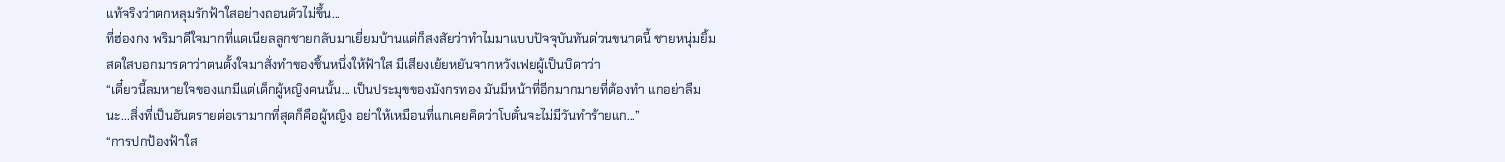แท้จริงว่าตกหลุมรักฟ้าใสอย่างถอนตัวไม่ขึ้น...
ที่ฮ่องกง พริมาดีใจมากที่แดเนียลลูกชายกลับมาเยี่ยมบ้านแต่ก็สงสัยว่าทำไมมาแบบปัจจุบันทันด่วนขนาดนี้ ชายหนุ่มยิ้มสดใสบอกมารดาว่าตนตั้งใจมาสั่งทำของชิ้นหนึ่งให้ฟ้าใส มีเสียงเย้ยหยันจากหวังเฟยผู้เป็นบิดาว่า
“เดี๋ยวนี้ลมหายใจของแกมีแต่เด็กผู้หญิงคนนั้น... เป็นประมุขของมังกรทอง มันมีหน้าที่อีกมากมายที่ต้องทำ แกอย่าลืมนะ...สิ่งที่เป็นอันตรายต่อเรามากที่สุดก็คือผู้หญิง อย่าให้เหมือนที่แกเคยคิดว่าโบตั๋นจะไม่มีวันทำร้ายแก...”
“การปกป้องฟ้าใส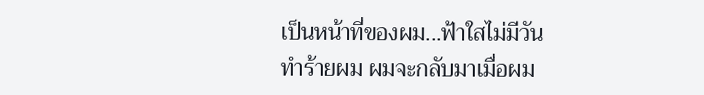เป็นหน้าที่ของผม...ฟ้าใสไม่มีวันทำร้ายผม ผมจะกลับมาเมื่อผม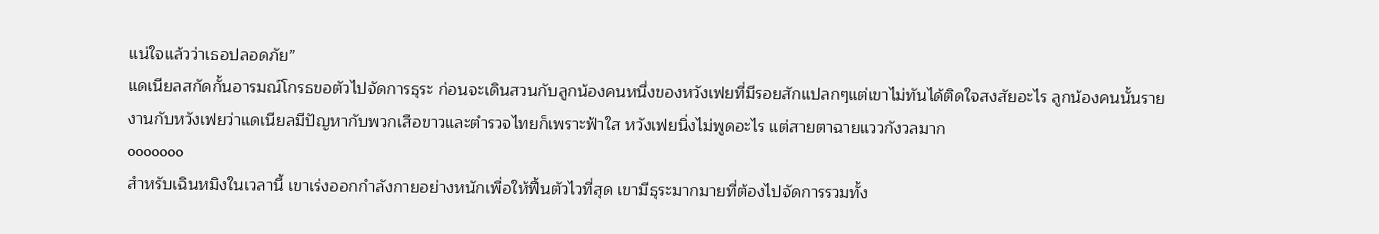แน่ใจแล้วว่าเธอปลอดภัย”
แดเนียลสกัดกั้นอารมณ์โกรธขอตัวไปจัดการธุระ ก่อนจะเดินสวนกับลูกน้องคนหนึ่งของหวังเฟยที่มีรอยสักแปลกๆแต่เขาไม่ทันได้ติดใจสงสัยอะไร ลูกน้องคนนั้นรายงานกับหวังเฟยว่าแดเนียลมีปัญหากับพวกเสือขาวและตำรวจไทยก็เพราะฟ้าใส หวังเฟยนิ่งไม่พูดอะไร แต่สายตาฉายแววกังวลมาก
ooooooo
สำหรับเฉินหมิงในเวลานี้ เขาเร่งออกกำลังกายอย่างหนักเพื่อให้ฟื้นตัวไวที่สุด เขามีธุระมากมายที่ต้องไปจัดการรวมทั้ง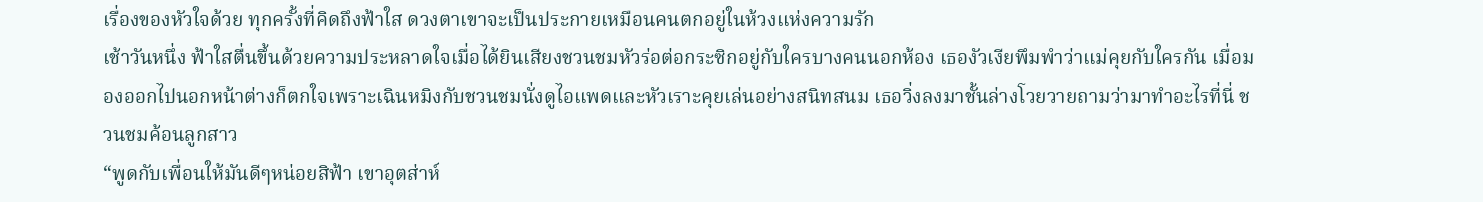เรื่องของหัวใจด้วย ทุกครั้งที่คิดถึงฟ้าใส ดวงตาเขาจะเป็นประกายเหมือนคนตกอยู่ในห้วงแห่งความรัก
เช้าวันหนึ่ง ฟ้าใสตื่นขึ้นด้วยความประหลาดใจเมื่อได้ยินเสียงชวนชมหัวร่อต่อกระซิกอยู่กับใครบางคนนอกห้อง เธองัวเงียพึมพำว่าแม่คุยกับใครกัน เมื่อมองออกไปนอกหน้าต่างก็ตกใจเพราะเฉินหมิงกับชวนชมนั่งดูไอแพดและหัวเราะคุยเล่นอย่างสนิทสนม เธอวิ่งลงมาชั้นล่างโวยวายถามว่ามาทำอะไรที่นี่ ชวนชมค้อนลูกสาว
“พูดกับเพื่อนให้มันดีๆหน่อยสิฟ้า เขาอุตส่าห์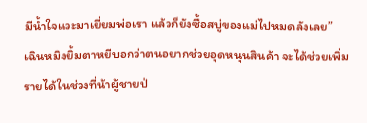มีน้ำใจแวะมาเยี่ยมพ่อเรา แล้วก็ยังซื้อสบู่ของแม่ไปหมดลังเลย”
เฉินหมิงยิ้มตาหยีบอกว่าตนอยากช่วยอุดหนุนสินค้า จะได้ช่วยเพิ่มรายได้ในช่วงที่น้าผู้ชายป่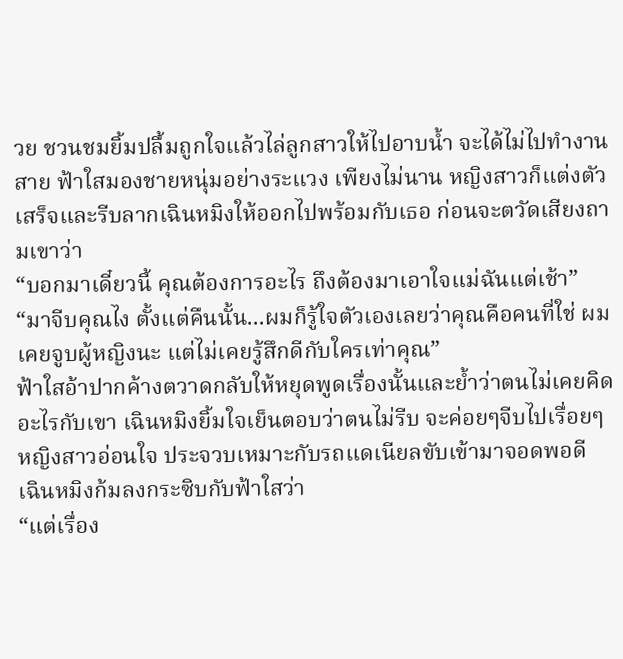วย ชวนชมยิ้มปลื้มถูกใจแล้วไล่ลูกสาวให้ไปอาบน้ำ จะได้ไม่ไปทำงานสาย ฟ้าใสมองชายหนุ่มอย่างระแวง เพียงไม่นาน หญิงสาวก็แต่งตัวเสร็จและรีบลากเฉินหมิงให้ออกไปพร้อมกับเธอ ก่อนจะตวัดเสียงถามเขาว่า
“บอกมาเดี๋ยวนี้ คุณต้องการอะไร ถึงต้องมาเอาใจแม่ฉันแต่เช้า”
“มาจีบคุณไง ตั้งแต่คืนนั้น...ผมก็รู้ใจตัวเองเลยว่าคุณคือคนที่ใช่ ผมเคยจูบผู้หญิงนะ แต่ไม่เคยรู้สึกดีกับใครเท่าคุณ”
ฟ้าใสอ้าปากค้างตวาดกลับให้หยุดพูดเรื่องนั้นและย้ำว่าตนไม่เคยคิดอะไรกับเขา เฉินหมิงยิ้มใจเย็นตอบว่าตนไม่รีบ จะค่อยๆจีบไปเรื่อยๆ หญิงสาวอ่อนใจ ประจวบเหมาะกับรถแดเนียลขับเข้ามาจอดพอดี
เฉินหมิงก้มลงกระซิบกับฟ้าใสว่า
“แต่เรื่อง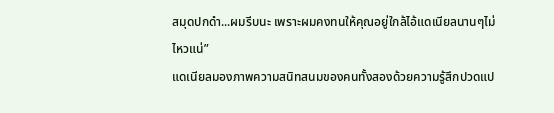สมุดปกดำ...ผมรีบนะ เพราะผมคงทนให้คุณอยู่ใกล้ไอ้แดเนียลนานๆไม่ไหวแน่”
แดเนียลมองภาพความสนิทสนมของคนทั้งสองด้วยความรู้สึกปวดแป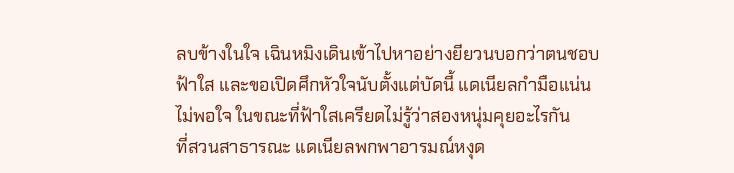ลบข้างในใจ เฉินหมิงเดินเข้าไปหาอย่างยียวนบอกว่าตนชอบฟ้าใส และขอเปิดศึกหัวใจนับตั้งแต่บัดนี้ แดเนียลกำมือแน่นไม่พอใจ ในขณะที่ฟ้าใสเครียดไม่รู้ว่าสองหนุ่มคุยอะไรกัน
ที่สวนสาธารณะ แดเนียลพกพาอารมณ์หงุด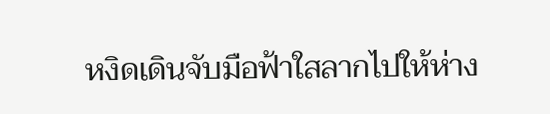หงิดเดินจับมือฟ้าใสลากไปให้ห่าง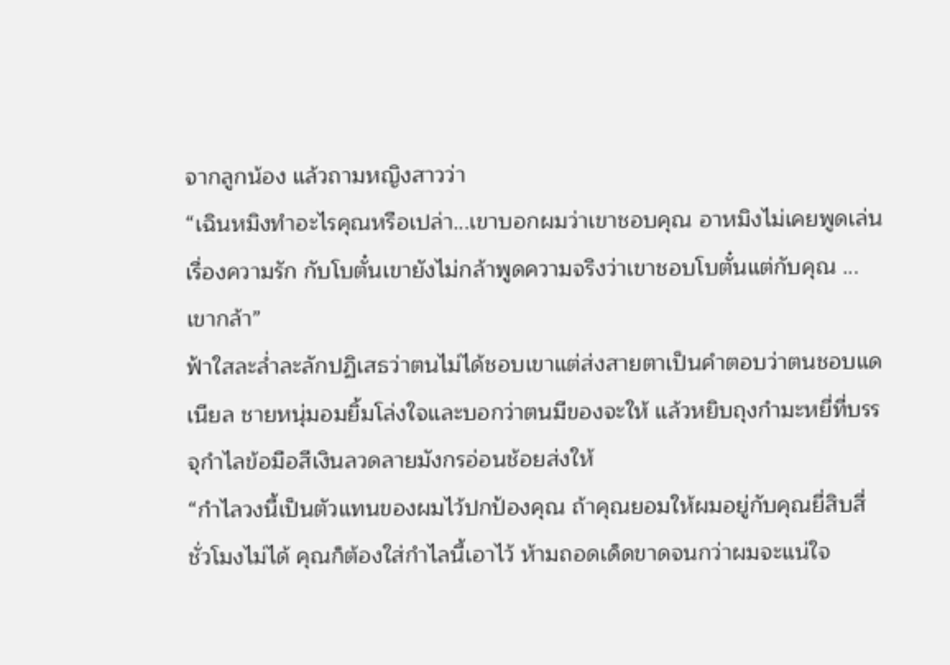จากลูกน้อง แล้วถามหญิงสาวว่า
“เฉินหมิงทำอะไรคุณหรือเปล่า...เขาบอกผมว่าเขาชอบคุณ อาหมิงไม่เคยพูดเล่นเรื่องความรัก กับโบตั๋นเขายังไม่กล้าพูดความจริงว่าเขาชอบโบตั๋นแต่กับคุณ ...เขากล้า”
ฟ้าใสละล่ำละลักปฏิเสธว่าตนไม่ได้ชอบเขาแต่ส่งสายตาเป็นคำตอบว่าตนชอบแดเนียล ชายหนุ่มอมยิ้มโล่งใจและบอกว่าตนมีของจะให้ แล้วหยิบถุงกำมะหยี่ที่บรรจุกำไลข้อมือสีเงินลวดลายมังกรอ่อนช้อยส่งให้
“กำไลวงนี้เป็นตัวแทนของผมไว้ปกป้องคุณ ถ้าคุณยอมให้ผมอยู่กับคุณยี่สิบสี่ชั่วโมงไม่ได้ คุณก็ต้องใส่กำไลนี้เอาไว้ ห้ามถอดเด็ดขาดจนกว่าผมจะแน่ใจ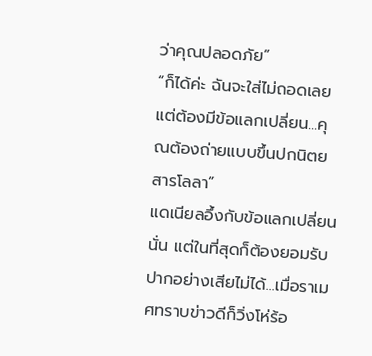ว่าคุณปลอดภัย”
“ก็ได้ค่ะ ฉันจะใส่ไม่ถอดเลย แต่ต้องมีข้อแลกเปลี่ยน...คุณต้องถ่ายแบบขึ้นปกนิตยสารโลลา”
แดเนียลอึ้งกับข้อแลกเปลี่ยนนั่น แต่ในที่สุดก็ต้องยอมรับปากอย่างเสียไม่ได้...เมื่อราเมศทราบข่าวดีก็วิ่งโห่ร้อ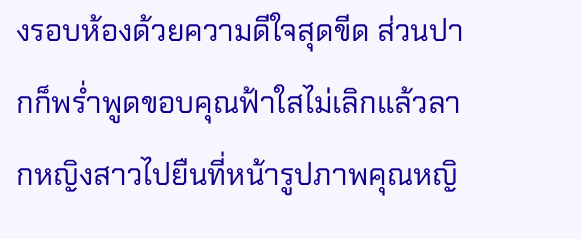งรอบห้องด้วยความดีใจสุดขีด ส่วนปากก็พร่ำพูดขอบคุณฟ้าใสไม่เลิกแล้วลากหญิงสาวไปยืนที่หน้ารูปภาพคุณหญิ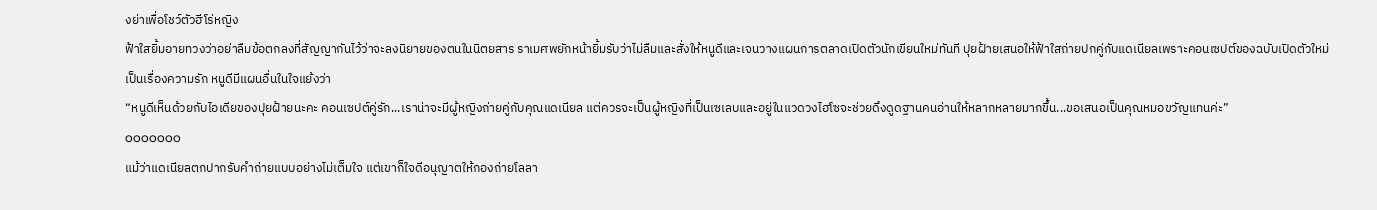งย่าเพื่อโชว์ตัวฮีโร่หญิง
ฟ้าใสยิ้มอายทวงว่าอย่าลืมข้อตกลงที่สัญญากันไว้ว่าจะลงนิยายของตนในนิตยสาร ราเมศพยักหน้ายิ้มรับว่าไม่ลืมและสั่งให้หนูดีและเจนวางแผนการตลาดเปิดตัวนักเขียนใหม่ทันที ปุยฝ้ายเสนอให้ฟ้าใสถ่ายปกคู่กับแดเนียลเพราะคอนเซปต์ของฉบับเปิดตัวใหม่เป็นเรื่องความรัก หนูดีมีแผนอื่นในใจแย้งว่า
“หนูดีเห็นด้วยกับไอเดียของปุยฝ้ายนะคะ คอนเซปต์คู่รัก...เราน่าจะมีผู้หญิงถ่ายคู่กับคุณแดเนียล แต่ควรจะเป็นผู้หญิงที่เป็นเซเลบและอยู่ในแวดวงไฮโซจะช่วยดึงดูดฐานคนอ่านให้หลากหลายมากขึ้น...ขอเสนอเป็นคุณหมอขวัญแทนค่ะ”
ooooooo
แม้ว่าแดเนียลตกปากรับคำถ่ายแบบอย่างไม่เต็มใจ แต่เขาก็ใจดีอนุญาตให้กองถ่ายโลลา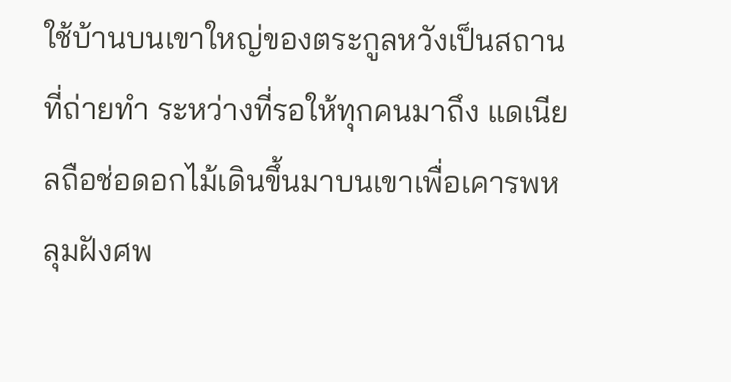ใช้บ้านบนเขาใหญ่ของตระกูลหวังเป็นสถานที่ถ่ายทำ ระหว่างที่รอให้ทุกคนมาถึง แดเนียลถือช่อดอกไม้เดินขึ้นมาบนเขาเพื่อเคารพหลุมฝังศพ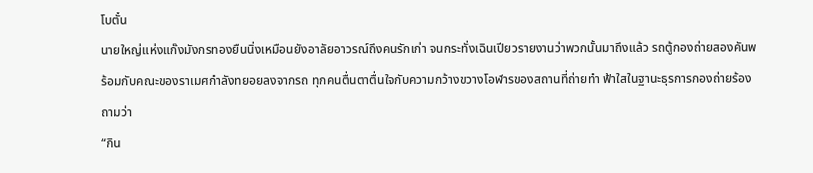โบตั๋น
นายใหญ่แห่งแก๊งมังกรทองยืนนิ่งเหมือนยังอาลัยอาวรณ์ถึงคนรักเก่า จนกระทั่งเฉินเปียวรายงานว่าพวกนั้นมาถึงแล้ว รถตู้กองถ่ายสองคันพร้อมกับคณะของราเมศกำลังทยอยลงจากรถ ทุกคนตื่นตาตื่นใจกับความกว้างขวางโอฬารของสถานที่ถ่ายทำ ฟ้าใสในฐานะธุรการกองถ่ายร้องถามว่า
“กิน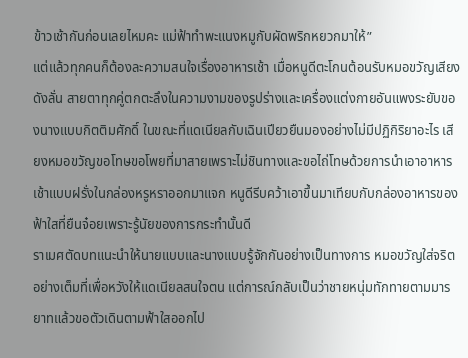ข้าวเช้ากันก่อนเลยไหมคะ แม่ฟ้าทำพะแนงหมูกับผัดพริกหยวกมาให้”
แต่แล้วทุกคนก็ต้องละความสนใจเรื่องอาหารเช้า เมื่อหนูดีตะโกนต้อนรับหมอขวัญเสียงดังลั่น สายตาทุกคู่ตกตะลึงในความงามของรูปร่างและเครื่องแต่งกายอันแพงระยับของนางแบบกิตติมศักดิ์ ในขณะที่แดเนียลกับเฉินเปียวยืนมองอย่างไม่มีปฏิกิริยาอะไร เสียงหมอขวัญขอโทษขอโพยที่มาสายเพราะไม่ชินทางและขอไถ่โทษด้วยการนำเอาอาหารเช้าแบบฝรั่งในกล่องหรูหราออกมาแจก หนูดีรีบคว้าเอาขึ้นมาเทียบกับกล่องอาหารของฟ้าใสที่ยืนจ๋อยเพราะรู้นัยของการกระทำนั้นดี
ราเมศตัดบทแนะนำให้นายแบบและนางแบบรู้จักกันอย่างเป็นทางการ หมอขวัญใส่จริตอย่างเต็มที่เพื่อหวังให้แดเนียลสนใจตน แต่การณ์กลับเป็นว่าชายหนุ่มทักทายตามมารยาทแล้วขอตัวเดินตามฟ้าใสออกไป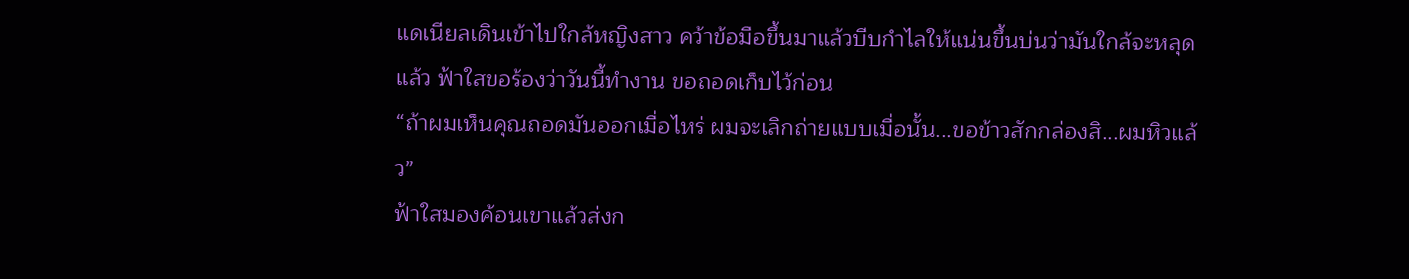แดเนียลเดินเข้าไปใกล้หญิงสาว คว้าข้อมือขึ้นมาแล้วบีบกำไลให้แน่นขึ้นบ่นว่ามันใกล้จะหลุดแล้ว ฟ้าใสขอร้องว่าวันนี้ทำงาน ขอถอดเก็บไว้ก่อน
“ถ้าผมเห็นคุณถอดมันออกเมื่อไหร่ ผมจะเลิกถ่ายแบบเมื่อนั้น...ขอข้าวสักกล่องสิ...ผมหิวแล้ว”
ฟ้าใสมองค้อนเขาแล้วส่งก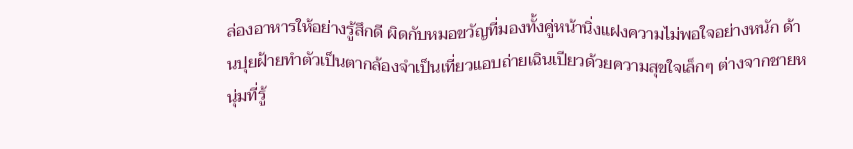ล่องอาหารให้อย่างรู้สึกดี ผิดกับหมอขวัญที่มองทั้งคู่หน้านิ่งแฝงความไม่พอใจอย่างหนัก ด้านปุยฝ้ายทำตัวเป็นตากล้องจำเป็นเที่ยวแอบถ่ายเฉินเปียวด้วยความสุขใจเล็กๆ ต่างจากชายหนุ่มที่รู้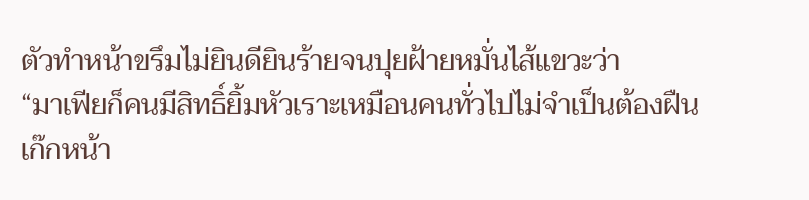ตัวทำหน้าขรึมไม่ยินดียินร้ายจนปุยฝ้ายหมั่นไส้แขวะว่า
“มาเฟียก็คนมีสิทธิ์ยิ้มหัวเราะเหมือนคนทั่วไปไม่จำเป็นต้องฝืนเก๊กหน้า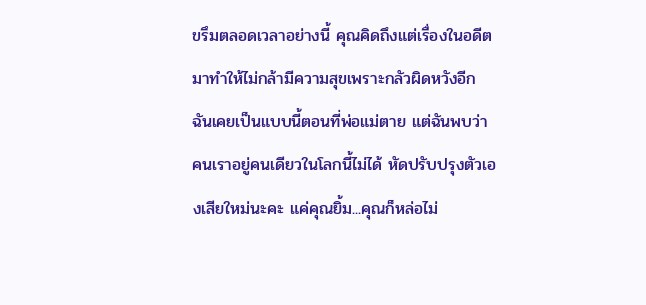ขรึมตลอดเวลาอย่างนี้ คุณคิดถึงแต่เรื่องในอดีตมาทำให้ไม่กล้ามีความสุขเพราะกลัวผิดหวังอีก ฉันเคยเป็นแบบนี้ตอนที่พ่อแม่ตาย แต่ฉันพบว่าคนเราอยู่คนเดียวในโลกนี้ไม่ได้ หัดปรับปรุงตัวเองเสียใหม่นะคะ แค่คุณยิ้ม...คุณก็หล่อไม่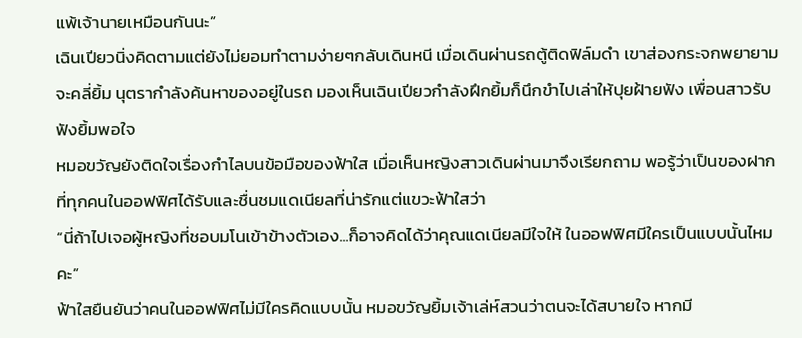แพ้เจ้านายเหมือนกันนะ”
เฉินเปียวนิ่งคิดตามแต่ยังไม่ยอมทำตามง่ายๆกลับเดินหนี เมื่อเดินผ่านรถตู้ติดฟิล์มดำ เขาส่องกระจกพยายามจะคลี่ยิ้ม นุตรากำลังค้นหาของอยู่ในรถ มองเห็นเฉินเปียวกำลังฝึกยิ้มก็นึกขำไปเล่าให้ปุยฝ้ายฟัง เพื่อนสาวรับฟังยิ้มพอใจ
หมอขวัญยังติดใจเรื่องกำไลบนข้อมือของฟ้าใส เมื่อเห็นหญิงสาวเดินผ่านมาจึงเรียกถาม พอรู้ว่าเป็นของฝากที่ทุกคนในออฟฟิศได้รับและชื่นชมแดเนียลที่น่ารักแต่แขวะฟ้าใสว่า
“นี่ถ้าไปเจอผู้หญิงที่ชอบมโนเข้าข้างตัวเอง...ก็อาจคิดได้ว่าคุณแดเนียลมีใจให้ ในออฟฟิศมีใครเป็นแบบนั้นไหมคะ”
ฟ้าใสยืนยันว่าคนในออฟฟิศไม่มีใครคิดแบบนั้น หมอขวัญยิ้มเจ้าเล่ห์สวนว่าตนจะได้สบายใจ หากมี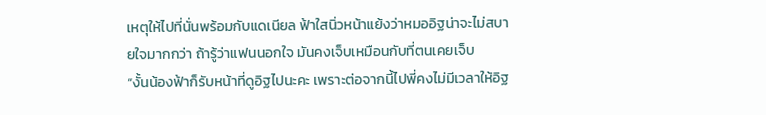เหตุให้ไปที่นั่นพร้อมกับแดเนียล ฟ้าใสนิ่วหน้าแย้งว่าหมออิฐน่าจะไม่สบายใจมากกว่า ถ้ารู้ว่าแฟนนอกใจ มันคงเจ็บเหมือนกับที่ตนเคยเจ็บ
“งั้นน้องฟ้าก็รับหน้าที่ดูอิฐไปนะคะ เพราะต่อจากนี้ไปพี่คงไม่มีเวลาให้อิฐ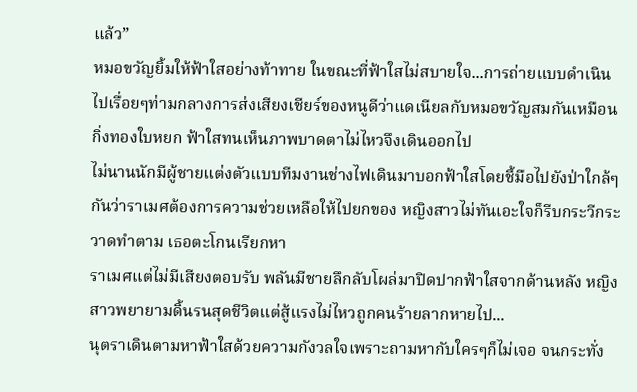แล้ว”
หมอขวัญยิ้มให้ฟ้าใสอย่างท้าทาย ในขณะที่ฟ้าใสไม่สบายใจ...การถ่ายแบบดำเนินไปเรื่อยๆท่ามกลางการส่งเสียงเชียร์ของหนูดีว่าแดเนียลกับหมอขวัญสมกันเหมือนกิ่งทองใบหยก ฟ้าใสทนเห็นภาพบาดตาไม่ไหวจึงเดินออกไป
ไม่นานนักมีผู้ชายแต่งตัวแบบทีมงานช่างไฟเดินมาบอกฟ้าใสโดยชี้มือไปยังป่าใกล้ๆกันว่าราเมศต้องการความช่วยเหลือให้ไปยกของ หญิงสาวไม่ทันเอะใจก็รีบกระวีกระวาดทำตาม เธอตะโกนเรียกหา
ราเมศแต่ไม่มีเสียงตอบรับ พลันมีชายลึกลับโผล่มาปิดปากฟ้าใสจากด้านหลัง หญิงสาวพยายามดิ้นรนสุดชีวิตแต่สู้แรงไม่ไหวถูกคนร้ายลากหายไป...
นุตราเดินตามหาฟ้าใสด้วยความกังวลใจเพราะถามหากับใครๆก็ไม่เจอ จนกระทั่ง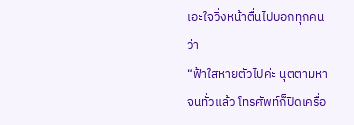เอะใจวิ่งหน้าตื่นไปบอกทุกคนว่า
“ฟ้าใสหายตัวไปค่ะ นุตตามหาจนทั่วแล้ว โทรศัพท์ก็ปิดเครื่อ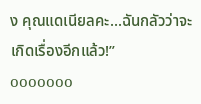ง คุณแดเนียลคะ...ฉันกลัวว่าจะเกิดเรื่องอีกแล้ว!”
ooooooo